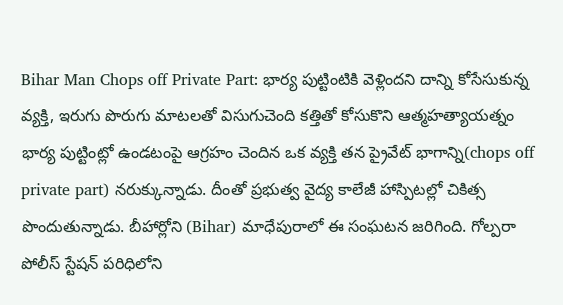Bihar Man Chops off Private Part: భార్య పుట్టింటికి వెళ్లిందని దాన్ని కోసేసుకున్న వ్యక్తి, ఇరుగు పొరుగు మాటలతో విసుగుచెంది కత్తితో కోసుకొని ఆత్మహత్యాయత్నం
భార్య పుట్టింట్లో ఉండటంపై ఆగ్రహం చెందిన ఒక వ్యక్తి తన ప్రైవేట్ భాగాన్ని(chops off private part) నరుక్కున్నాడు. దీంతో ప్రభుత్వ వైద్య కాలేజీ హాస్పిటల్లో చికిత్స పొందుతున్నాడు. బీహార్లోని (Bihar) మాధేపురాలో ఈ సంఘటన జరిగింది. గోల్పరా పోలీస్ స్టేషన్ పరిధిలోని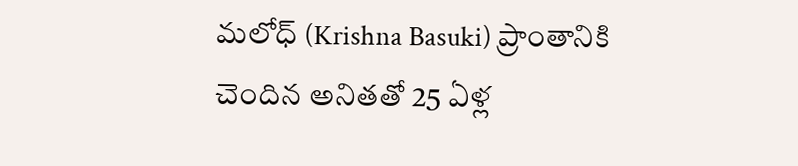మలోధ్ (Krishna Basuki) ప్రాంతానికి చెందిన అనితతో 25 ఏళ్ల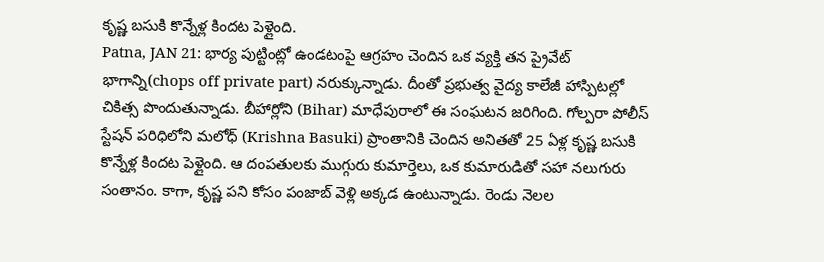కృష్ణ బసుకి కొన్నేళ్ల కిందట పెళ్లైంది.
Patna, JAN 21: భార్య పుట్టింట్లో ఉండటంపై ఆగ్రహం చెందిన ఒక వ్యక్తి తన ప్రైవేట్ భాగాన్ని(chops off private part) నరుక్కున్నాడు. దీంతో ప్రభుత్వ వైద్య కాలేజీ హాస్పిటల్లో చికిత్స పొందుతున్నాడు. బీహార్లోని (Bihar) మాధేపురాలో ఈ సంఘటన జరిగింది. గోల్పరా పోలీస్ స్టేషన్ పరిధిలోని మలోధ్ (Krishna Basuki) ప్రాంతానికి చెందిన అనితతో 25 ఏళ్ల కృష్ణ బసుకి కొన్నేళ్ల కిందట పెళ్లైంది. ఆ దంపతులకు ముగ్గురు కుమార్తెలు, ఒక కుమారుడితో సహా నలుగురు సంతానం. కాగా, కృష్ణ పని కోసం పంజాబ్ వెళ్లి అక్కడ ఉంటున్నాడు. రెండు నెలల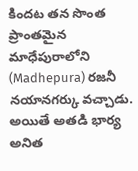కిందట తన సొంత ప్రాంతమైన మాధేపురాలోని (Madhepura) రజనీ నయానగర్కు వచ్చాడు.
అయితే అతడి భార్య అనిత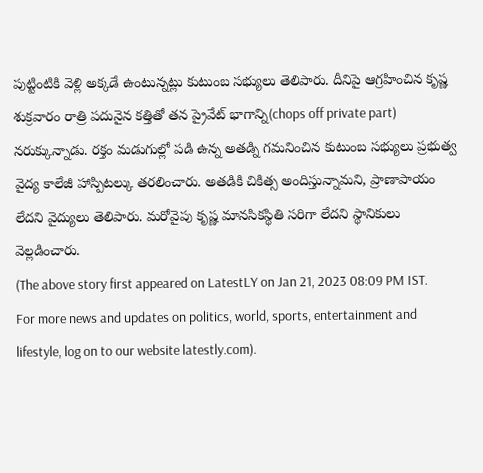పుట్టింటికి వెళ్లి అక్కడే ఉంటున్నట్లు కుటుంబ సభ్యులు తెలిపారు. దీనిపై ఆగ్రహించిన కృష్ణ శుక్రవారం రాత్రి పదునైన కత్తితో తన ప్రైవేట్ భాగాన్ని(chops off private part) నరుక్కున్నాడు. రక్తం మడుగుల్లో పడి ఉన్న అతడ్ని గమనించిన కుటుంబ సభ్యులు ప్రభుత్వ వైద్య కాలేజీ హాస్పిటల్కు తరలించారు. అతడికి చికిత్స అందిస్తున్నామని, ప్రాణాపాయం లేదని వైద్యులు తెలిపారు. మరోవైపు కృష్ణ మానసికస్థితి సరిగా లేదని స్థానికులు వెల్లడించారు.
(The above story first appeared on LatestLY on Jan 21, 2023 08:09 PM IST. For more news and updates on politics, world, sports, entertainment and lifestyle, log on to our website latestly.com).